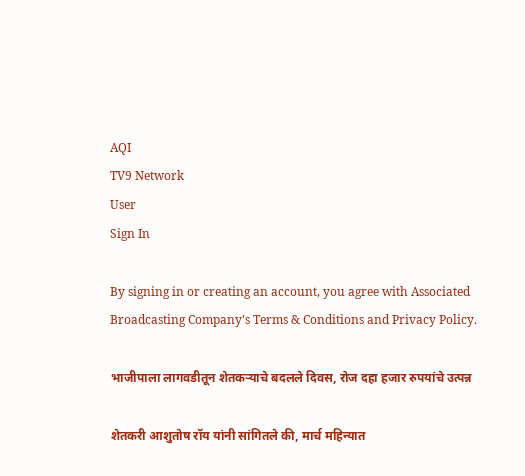AQI
TV9 Network
User
Sign In

By signing in or creating an account, you agree with Associated Broadcasting Company's Terms & Conditions and Privacy Policy.

भाजीपाला लागवडीतून शेतकऱ्याचे बदलले दिवस, रोज दहा हजार रुपयांचे उत्पन्न

शेतकरी आशुतोष रॉय यांनी सांगितले की, मार्च महिन्यात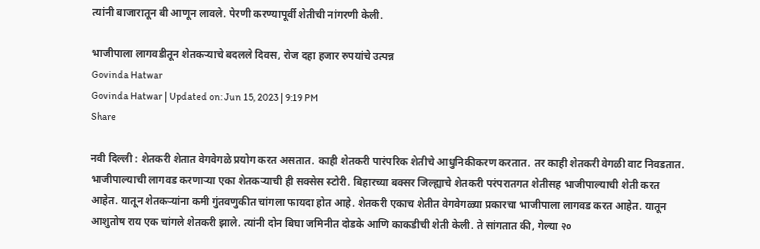त्यांनी बाजारातून बी आणून लावले. पेरणी करण्यापूर्वी शेतीची नांगरणी केली.

भाजीपाला लागवडीतून शेतकऱ्याचे बदलले दिवस, रोज दहा हजार रुपयांचे उत्पन्न
Govinda Hatwar
Govinda Hatwar | Updated on: Jun 15, 2023 | 9:19 PM
Share

नवी दिल्ली : शेतकरी शेतात वेगवेगळे प्रयोग करत असतात. काही शेतकरी पारंपरिक शेतीचे आधुनिकीकरण करतात. तर काही शेतकरी वेगळी वाट निवडतात. भाजीपाल्याची लागवड करणाऱ्या एका शेतकऱ्याची ही सक्सेस स्टोरी. बिहारच्या बक्सर जिल्ह्याचे शेतकरी परंपरातगत शेतीसह भाजीपाल्याची शेती करत आहेत. यातून शेतकऱ्यांना कमी गुंतवणुकीत चांगला फायदा होत आहे. शेतकरी एकाच शेतीत वेगवेगळ्या प्रकारचा भाजीपाला लागवड करत आहेत. यातून आशुतोष राय एक चांगले शेतकरी झाले. त्यांनी दोन बिघा जमिनीत दोडके आणि काकडीची शेती केली. ते सांगतात की, गेल्या २०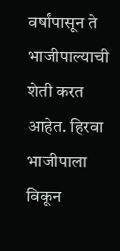वर्षांपासून ते भाजीपाल्याची शेती करत आहेत. हिरवा भाजीपाला विकून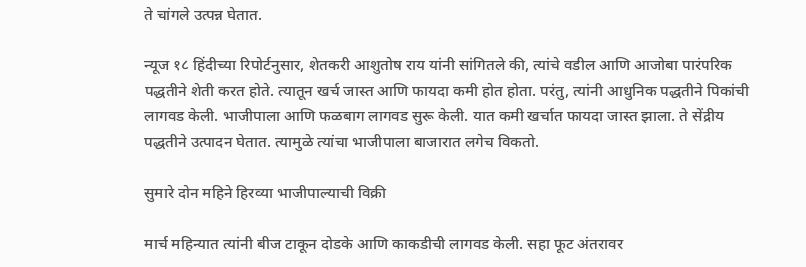ते चांगले उत्पन्न घेतात.

न्यूज १८ हिंदीच्या रिपोर्टनुसार, शेतकरी आशुतोष राय यांनी सांगितले की, त्यांचे वडील आणि आजोबा पारंपरिक पद्धतीने शेती करत होते. त्यातून खर्च जास्त आणि फायदा कमी होत होता. परंतु, त्यांनी आधुनिक पद्धतीने पिकांची लागवड केली. भाजीपाला आणि फळबाग लागवड सुरू केली. यात कमी खर्चात फायदा जास्त झाला. ते सेंद्रीय पद्धतीने उत्पादन घेतात. त्यामुळे त्यांचा भाजीपाला बाजारात लगेच विकतो.

सुमारे दोन महिने हिरव्या भाजीपाल्याची विक्री

मार्च महिन्यात त्यांनी बीज टाकून दोडके आणि काकडीची लागवड केली. सहा फूट अंतरावर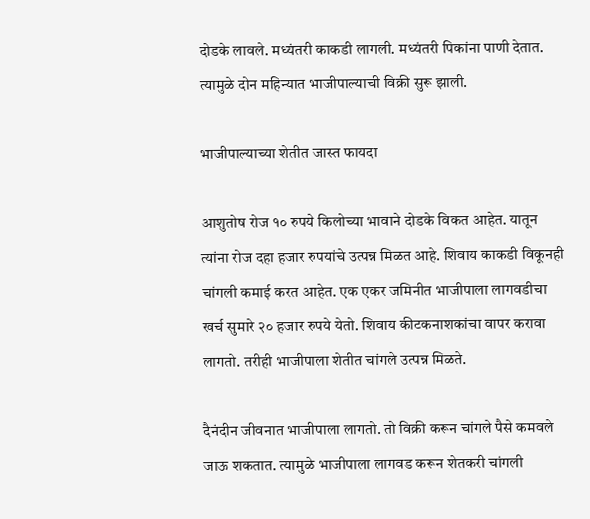दोडके लावले. मध्यंतरी काकडी लागली. मध्यंतरी पिकांना पाणी देतात. त्यामुळे दोन महिन्यात भाजीपाल्याची विक्री सुरू झाली.

भाजीपाल्याच्या शेतीत जास्त फायदा

आशुतोष रोज १० रुपये किलोच्या भावाने दोडके विकत आहेत. यातून त्यांना रोज दहा हजार रुपयांचे उत्पन्न मिळत आहे. शिवाय काकडी विकूनही चांगली कमाई करत आहेत. एक एकर जमिनीत भाजीपाला लागवडीचा खर्च सुमारे २० हजार रुपये येतो. शिवाय कीटकनाशकांचा वापर करावा लागतो. तरीही भाजीपाला शेतीत चांगले उत्पन्न मिळते.

दैनंदीन जीवनात भाजीपाला लागतो. तो विक्री करून चांगले पैसे कमवले जाऊ शकतात. त्यामुळे भाजीपाला लागवड करून शेतकरी चांगली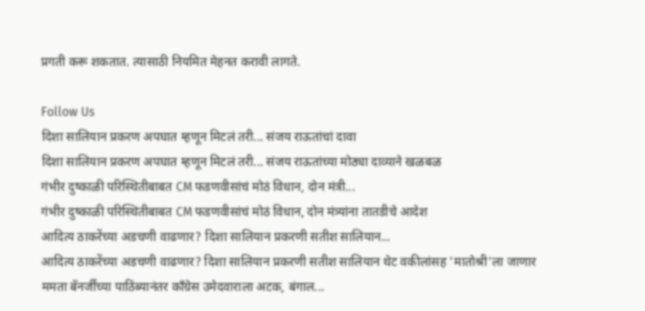प्रगती करू शकतात. त्यासाठी नियमित मेहनत करावी लागते.

Follow Us
दिशा सालियान प्रकरण अपघात म्हणून मिटलं तरी... संजय राऊतांचां दावा
दिशा सालियान प्रकरण अपघात म्हणून मिटलं तरी... संजय राऊतांच्या मोठ्या दाव्याने खळबळ
गंभीर दुष्काळी परिस्थितीबाबत CM फडणवीसांचं मोठं विधान, दोन मंत्री...
गंभीर दुष्काळी परिस्थितीबाबत CM फडणवीसांचं मोठं विधान, दोन मंत्र्यांना तातडीचे आदेश
आदित्य ठाकरेंच्या अडचणी वाढणार? दिशा सालियान प्रकरणी सतीश सालियान...
आदित्य ठाकरेंच्या अडचणी वाढणार? दिशा सालियान प्रकरणी सतीश सालियान थेट वकीलांसह 'मातोश्री'ला जाणार
ममता बॅनर्जींच्या पाठिंब्यानंतर काँग्रेस उमेदवाराला अटक, बंगाल...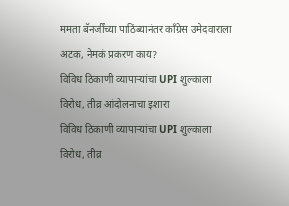ममता बॅनर्जींच्या पाठिंब्यानंतर काँग्रेस उमेदवाराला अटक, नेमकं प्रकरण काय?
विविध ठिकाणी व्यापाऱ्यांचा UPI शुल्काला विरोध, तीव्र आंदोलनाचा इशारा
विविध ठिकाणी व्यापाऱ्यांचा UPI शुल्काला विरोध, तीव्र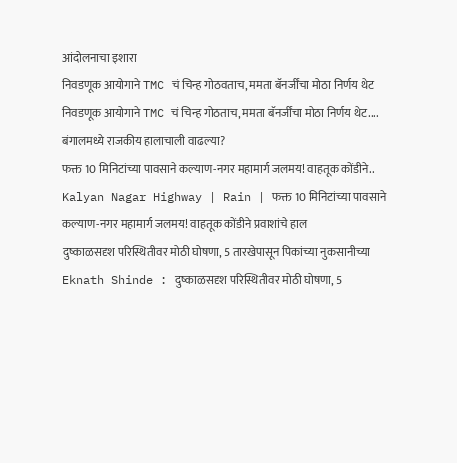आंदोलनाचा इशारा
निवडणूक आयोगाने TMC चं चिन्ह गोठवताच, ममता बॅनर्जींचा मोठा निर्णय थेट
निवडणूक आयोगाने TMC चं चिन्ह गोठताच, ममता बॅनर्जींचा मोठा निर्णय थेट.... बंगालमध्ये राजकीय हालाचाली वाढल्या?
फक्त 10 मिनिटांच्या पावसाने कल्याण-नगर महामार्ग जलमय! वाहतूक कोंडीने..
Kalyan Nagar Highway | Rain | फक्त 10 मिनिटांच्या पावसाने कल्याण-नगर महामार्ग जलमय! वाहतूक कोंडीने प्रवाशांचे हाल
दुष्काळसदृश परिस्थितीवर मोठी घोषणा, 5 तारखेपासून पिकांच्या नुकसानीच्या
Eknath Shinde : दुष्काळसदृश परिस्थितीवर मोठी घोषणा, 5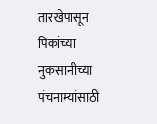तारखेपासून पिकांच्या नुकसानीच्या पंचनाम्यांसाठी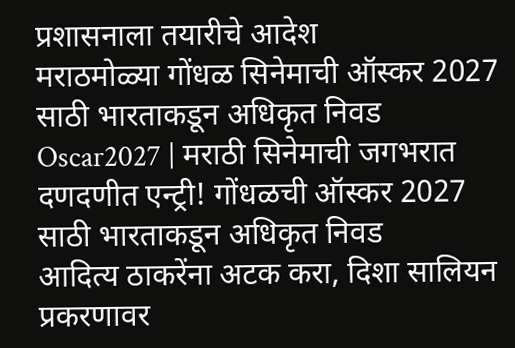प्रशासनाला तयारीचे आदेश
मराठमोळ्या गोंधळ सिनेमाची ऑस्कर 2027 साठी भारताकडून अधिकृत निवड
Oscar2027 | मराठी सिनेमाची जगभरात दणदणीत एन्ट्री! गोंधळची ऑस्कर 2027 साठी भारताकडून अधिकृत निवड
आदित्य ठाकरेंना अटक करा, दिशा सालियन प्रकरणावर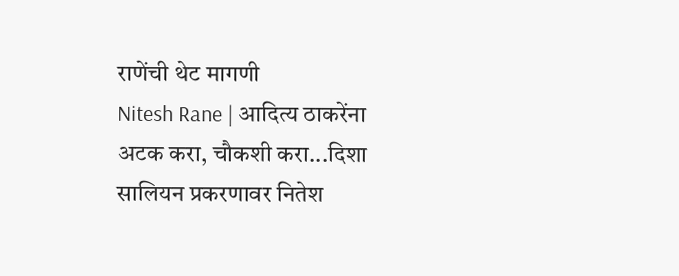राणेंची थेट मागणी
Nitesh Rane | आदित्य ठाकरेंना अटक करा, चौकशी करा...दिशा सालियन प्रकरणावर नितेश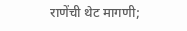राणेंची थेट मागणी;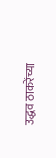उद्धव ठाकरेंच्या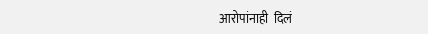आरोपांनाही  दिलं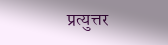प्रत्युत्तर